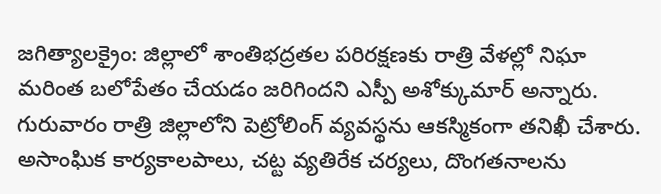జగిత్యాలక్రైం: జిల్లాలో శాంతిభద్రతల పరిరక్షణకు రాత్రి వేళల్లో నిఘా మరింత బలోపేతం చేయడం జరిగిందని ఎస్పీ అశోక్కుమార్ అన్నారు. గురువారం రాత్రి జిల్లాలోని పెట్రోలింగ్ వ్యవస్థను ఆకస్మికంగా తనిఖీ చేశారు. అసాంఘిక కార్యకాలపాలు, చట్ట వ్యతిరేక చర్యలు, దొంగతనాలను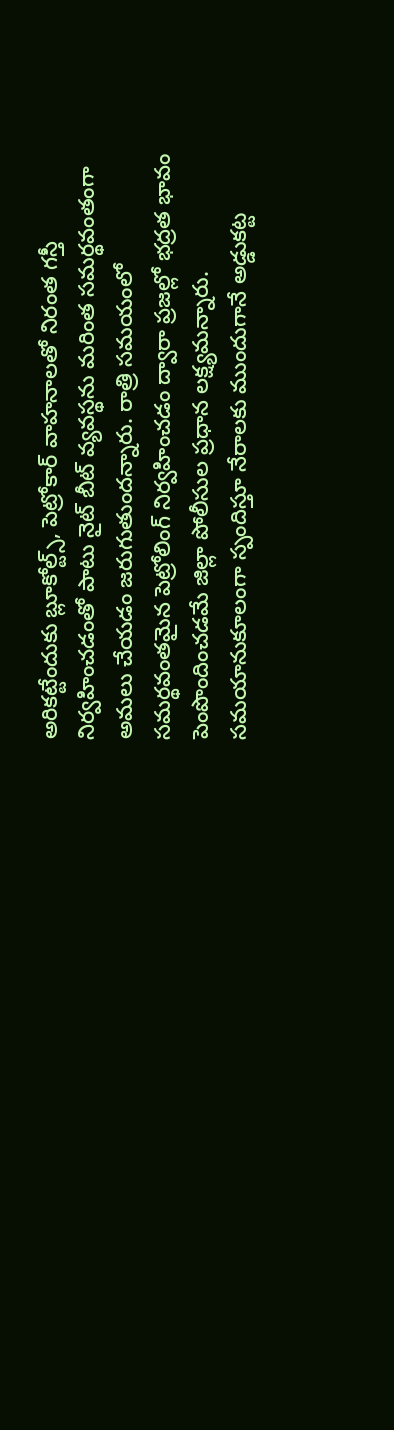అరికట్టేందుకు బ్లూకోల్ట్స్, పెట్రోకార్ వాహనాలతో నిరంత గస్తీ నిర్వహించడంతో పాటు నైట్ బీట్ వ్యవస్థను మరింత సమర్థవంతంగా అమలు చేయడం జరుగుతుందన్నారు. రాత్రి సమయంలో సమర్థవంతమైన పెట్రోలింగ్ నిర్వహించడం ద్వారా ప్రజల్లో భద్రత భావం పెంపొందించడమే జిల్లా పోలీసుల ప్రధాన లక్ష్యమన్నారు. సమయానుకూలంగా స్పందిస్తూ నేరాలకు ముందుగానే అడ్డుకట్ట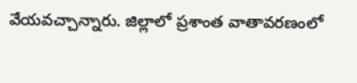వేయవచ్చాన్నారు. జిల్లాలో ప్రశాంత వాతావరణంలో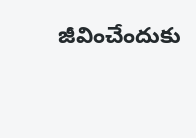జీవించేందుకు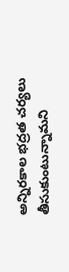అన్నిరకాల భద్రత చర్యలు తీసుకుంటున్నామని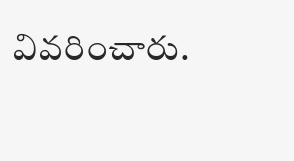వివరించారు.